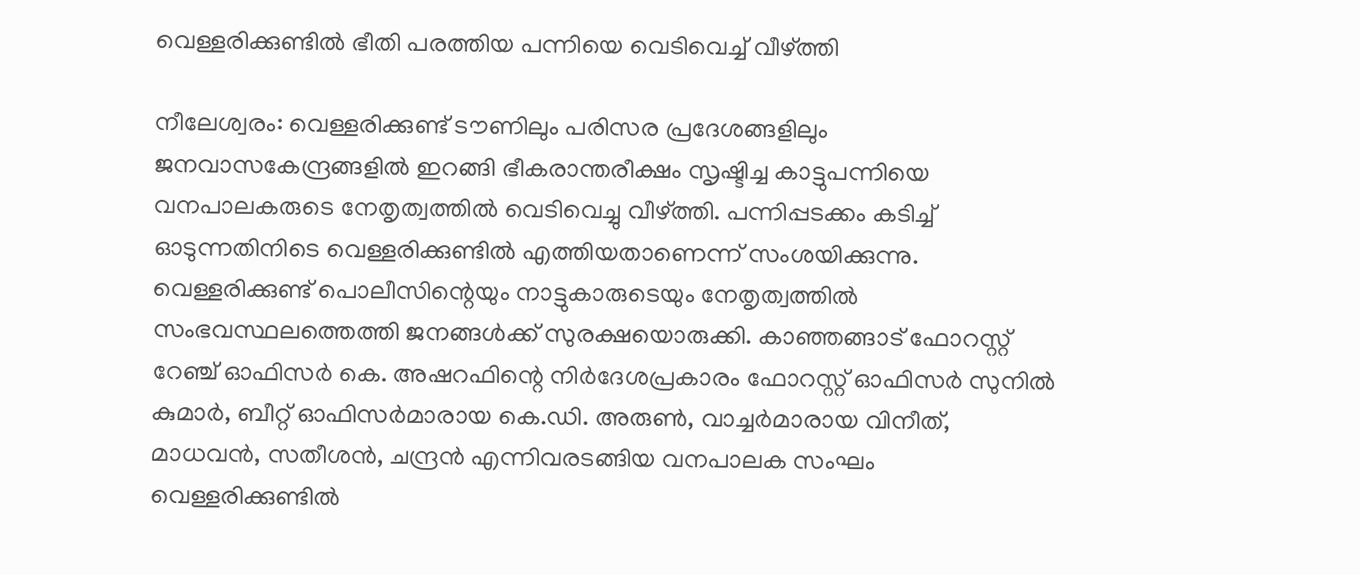വെള്ളരിക്കുണ്ടിൽ ഭീതി പരത്തിയ പന്നിയെ വെടിവെച്ച് വീഴ്ത്തി

നീലേശ്വരം: വെള്ളരിക്കുണ്ട് ടൗണിലും പരിസര പ്രദേശങ്ങളിലും ജനവാസകേന്ദ്രങ്ങളിൽ ഇറങ്ങി ഭീകരാന്തരീക്ഷം സൃഷ്ടിച്ച കാട്ടുപന്നിയെ വനപാലകരുടെ നേതൃത്വത്തിൽ വെടിവെച്ചു വീഴ്ത്തി. പന്നിപ്പടക്കം കടിച്ച് ഓടുന്നതിനിടെ വെള്ളരിക്കുണ്ടിൽ എത്തിയതാണെന്ന് സംശയിക്കുന്നു. വെള്ളരിക്കുണ്ട് പൊലീസിന്റെയും നാട്ടുകാരുടെയും നേതൃത്വത്തിൽ സംഭവസ്ഥലത്തെത്തി ജനങ്ങൾക്ക് സുരക്ഷയൊരുക്കി. കാഞ്ഞങ്ങാട് ഫോറസ്റ്റ് റേഞ്ച് ഓഫിസർ കെ. അഷറഫിന്റെ നിർദേശപ്രകാരം ഫോറസ്റ്റ് ഓഫിസർ സുനിൽ കുമാർ, ബീറ്റ് ഓഫിസർമാരായ കെ.ഡി. അരുൺ, വാച്ചർമാരായ വിനീത്, മാധവൻ, സതീശൻ, ചന്ദ്രൻ എന്നിവരടങ്ങിയ വനപാലക സംഘം വെള്ളരിക്കുണ്ടിൽ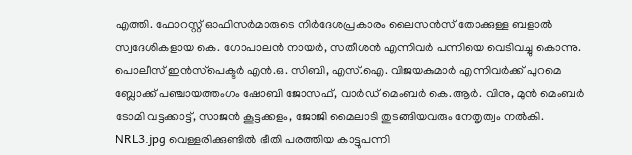എത്തി. ഫോറസ്റ്റ് ഓഫിസർമാരുടെ നിർദേശപ്രകാരം ലൈസൻസ് തോക്കുള്ള ബളാൽ സ്വദേശികളായ കെ. ഗോപാലൻ നായർ, സതീശൻ എന്നിവർ പന്നിയെ വെടിവച്ചു കൊന്നു. പൊലീസ് ഇൻസ്‍പെക്ടർ എൻ.ഒ. സിബി, എസ്.ഐ. വിജയകുമാർ എന്നിവർക്ക് പുറമെ ബ്ലോക്ക് പഞ്ചായത്തംഗം ഷോബി ജോസഫ്, വാർഡ് മെംബർ കെ.ആർ. വിനു, മുൻ മെംബർ ടോമി വട്ടക്കാട്ട്, സാജൻ കൂട്ടക്കളം, ജോജി മൈലാടി തുടങ്ങിയവരും നേതൃത്വം നൽകി. NRL3.jpg വെള്ളരിക്കുണ്ടിൽ ഭീതി പരത്തിയ കാട്ടുപന്നി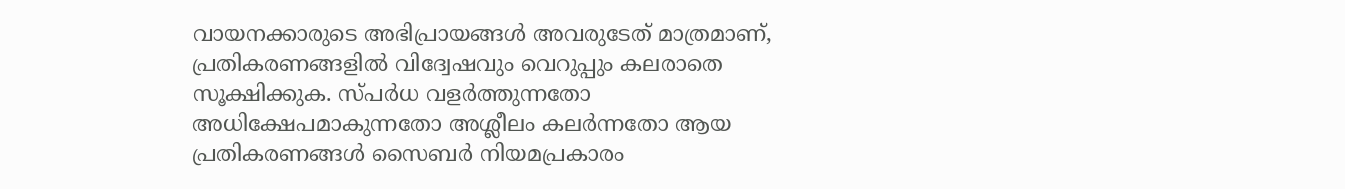വായനക്കാരുടെ അഭിപ്രായങ്ങള്‍ അവരുടേത് മാത്രമാണ്, പ്രതികരണങ്ങളിൽ വിദ്വേഷവും വെറുപ്പും കലരാതെ സൂക്ഷിക്കുക. സ്പർധ വളർത്തുന്നതോ അധിക്ഷേപമാകുന്നതോ അശ്ലീലം കലർന്നതോ ആയ പ്രതികരണങ്ങൾ സൈബർ നിയമപ്രകാരം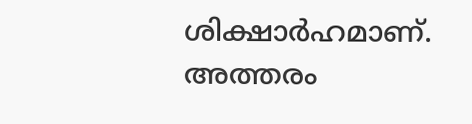ശിക്ഷാർഹമാണ്. അത്തരം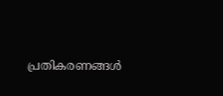പ്രതികരണങ്ങൾ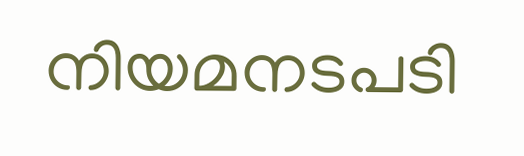നിയമനടപടി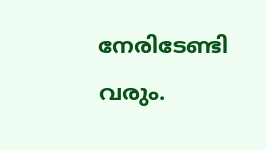നേരിടേണ്ടി വരും.